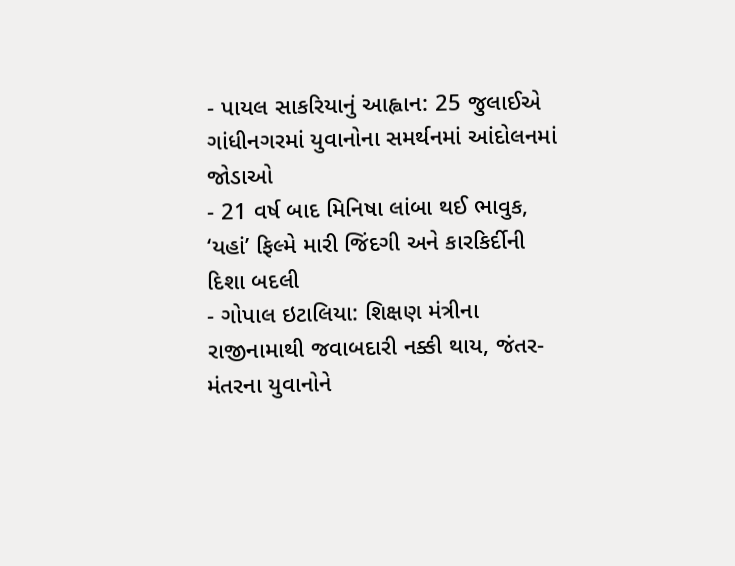- પાયલ સાકરિયાનું આહ્વાન: 25 જુલાઈએ ગાંધીનગરમાં યુવાનોના સમર્થનમાં આંદોલનમાં જોડાઓ
- 21 વર્ષ બાદ મિનિષા લાંબા થઈ ભાવુક, ‘યહાં’ ફિલ્મે મારી જિંદગી અને કારકિર્દીની દિશા બદલી
- ગોપાલ ઇટાલિયા: શિક્ષણ મંત્રીના રાજીનામાથી જવાબદારી નક્કી થાય, જંતર-મંતરના યુવાનોને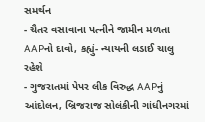સમર્થન
- ચૈતર વસાવાના પત્નીને જામીન મળતા AAPનો દાવો, કહ્યું- ન્યાયની લડાઈ ચાલુ રહેશે
- ગુજરાતમાં પેપર લીક વિરુદ્ધ AAPનું આંદોલન, બ્રિજરાજ સોલંકીની ગાંધીનગરમાં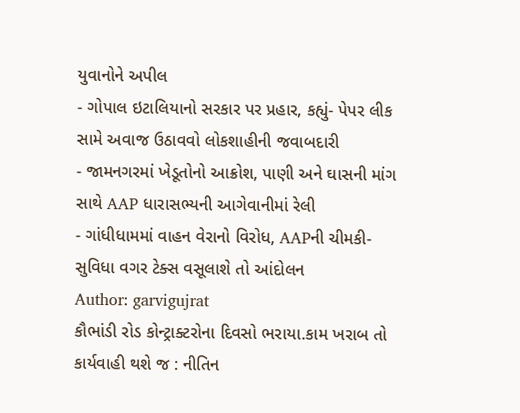યુવાનોને અપીલ
- ગોપાલ ઇટાલિયાનો સરકાર પર પ્રહાર, કહ્યું- પેપર લીક સામે અવાજ ઉઠાવવો લોકશાહીની જવાબદારી
- જામનગરમાં ખેડૂતોનો આક્રોશ, પાણી અને ઘાસની માંગ સાથે AAP ધારાસભ્યની આગેવાનીમાં રેલી
- ગાંધીધામમાં વાહન વેરાનો વિરોધ, AAPની ચીમકી-સુવિધા વગર ટેક્સ વસૂલાશે તો આંદોલન
Author: garvigujrat
કૌભાંડી રોડ કોન્ટ્રાક્ટરોના દિવસો ભરાયા.કામ ખરાબ તો કાર્યવાહી થશે જ : નીતિન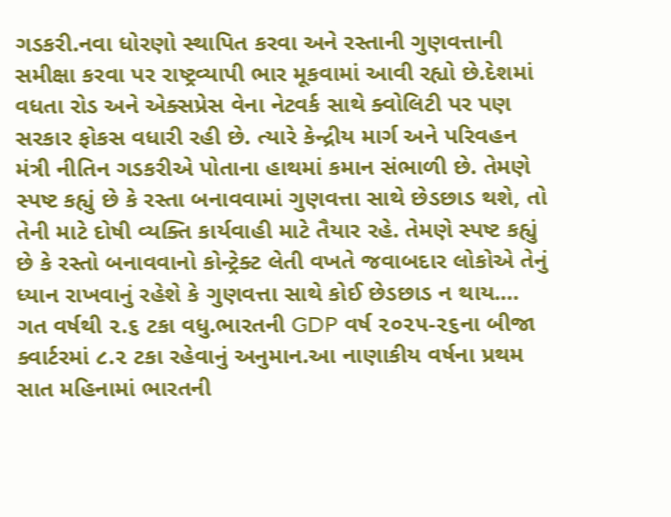ગડકરી.નવા ધોરણો સ્થાપિત કરવા અને રસ્તાની ગુણવત્તાની સમીક્ષા કરવા પર રાષ્ટ્રવ્યાપી ભાર મૂકવામાં આવી રહ્યો છે.દેશમાં વધતા રોડ અને એક્સપ્રેસ વેના નેટવર્ક સાથે ક્વોલિટી પર પણ સરકાર ફોકસ વધારી રહી છે. ત્યારે કેન્દ્રીય માર્ગ અને પરિવહન મંત્રી નીતિન ગડકરીએ પોતાના હાથમાં કમાન સંભાળી છે. તેમણે સ્પષ્ટ કહ્યું છે કે રસ્તા બનાવવામાં ગુણવત્તા સાથે છેડછાડ થશે, તો તેની માટે દોષી વ્યક્તિ કાર્યવાહી માટે તૈયાર રહે. તેમણે સ્પષ્ટ કહ્યું છે કે રસ્તો બનાવવાનો કોન્ટ્રેક્ટ લેતી વખતે જવાબદાર લોકોએ તેનું ધ્યાન રાખવાનું રહેશે કે ગુણવત્તા સાથે કોઈ છેડછાડ ન થાય.…
ગત વર્ષથી ૨.૬ ટકા વધુ.ભારતની GDP વર્ષ ૨૦૨૫-૨૬ના બીજા ક્વાર્ટરમાં ૮.૨ ટકા રહેવાનું અનુમાન.આ નાણાકીય વર્ષના પ્રથમ સાત મહિનામાં ભારતની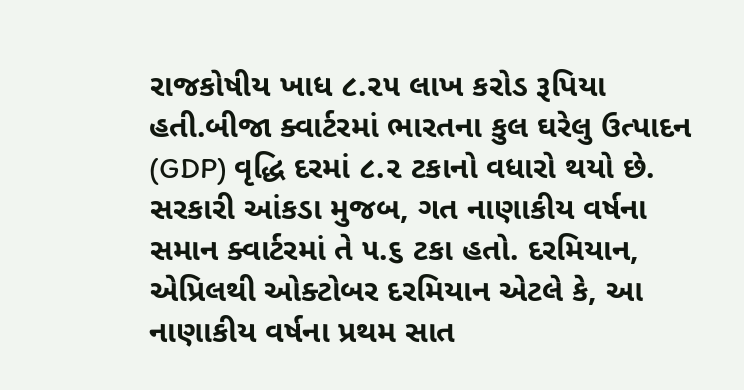રાજકોષીય ખાધ ૮.૨૫ લાખ કરોડ રૂપિયા હતી.બીજા ક્વાર્ટરમાં ભારતના કુલ ઘરેલુ ઉત્પાદન (GDP) વૃદ્ધિ દરમાં ૮.૨ ટકાનો વધારો થયો છે. સરકારી આંકડા મુજબ, ગત નાણાકીય વર્ષના સમાન ક્વાર્ટરમાં તે ૫.૬ ટકા હતો. દરમિયાન, એપ્રિલથી ઓક્ટોબર દરમિયાન એટલે કે, આ નાણાકીય વર્ષના પ્રથમ સાત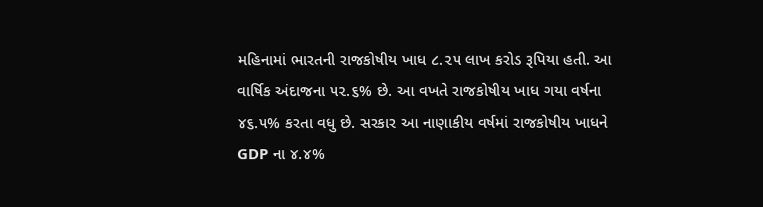મહિનામાં ભારતની રાજકોષીય ખાધ ૮.૨૫ લાખ કરોડ રૂપિયા હતી. આ વાર્ષિક અંદાજના ૫૨.૬% છે. આ વખતે રાજકોષીય ખાધ ગયા વર્ષના ૪૬.૫% કરતા વધુ છે. સરકાર આ નાણાકીય વર્ષમાં રાજકોષીય ખાધને GDP ના ૪.૪%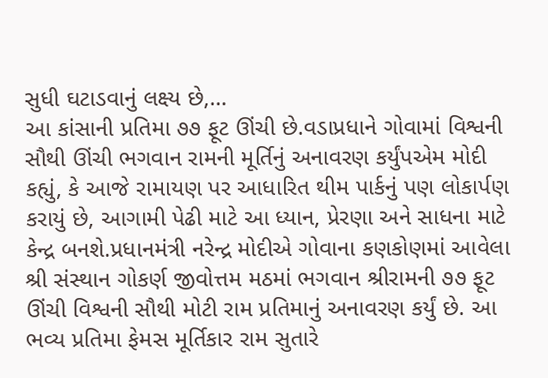સુધી ઘટાડવાનું લક્ષ્ય છે,…
આ કાંસાની પ્રતિમા ૭૭ ફૂટ ઊંચી છે.વડાપ્રધાને ગોવામાં વિશ્વની સૌથી ઊંચી ભગવાન રામની મૂર્તિનું અનાવરણ કર્યુંપએમ મોદી કહ્યું, કે આજે રામાયણ પર આધારિત થીમ પાર્કનું પણ લોકાર્પણ કરાયું છે, આગામી પેઢી માટે આ ધ્યાન, પ્રેરણા અને સાધના માટે કેન્દ્ર બનશે.પ્રધાનમંત્રી નરેન્દ્ર મોદીએ ગોવાના કણકોણમાં આવેલા શ્રી સંસ્થાન ગોકર્ણ જીવોત્તમ મઠમાં ભગવાન શ્રીરામની ૭૭ ફૂટ ઊંચી વિશ્વની સૌથી મોટી રામ પ્રતિમાનું અનાવરણ કર્યું છે. આ ભવ્ય પ્રતિમા ફેમસ મૂર્તિકાર રામ સુતારે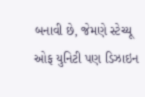બનાવી છે, જેમણે સ્ટેચ્યૂ ઓફ યુનિટી પણ ડિઝાઇન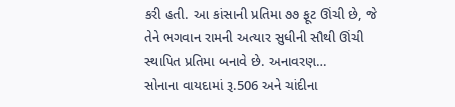કરી હતી. આ કાંસાની પ્રતિમા ૭૭ ફૂટ ઊંચી છે, જે તેને ભગવાન રામની અત્યાર સુધીની સૌથી ઊંચી સ્થાપિત પ્રતિમા બનાવે છે. અનાવરણ…
સોનાના વાયદામાં રૂ.506 અને ચાંદીના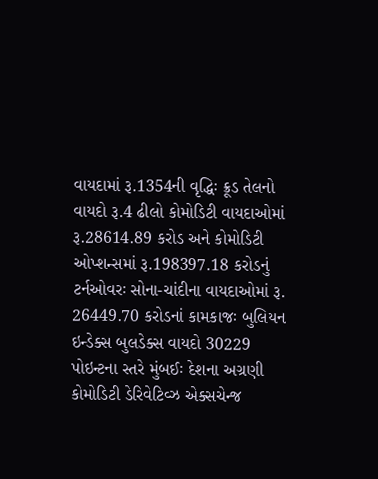વાયદામાં રૂ.1354ની વૃદ્ધિઃ ક્રૂડ તેલનો વાયદો રૂ.4 ઢીલો કોમોડિટી વાયદાઓમાં રૂ.28614.89 કરોડ અને કોમોડિટી ઓપ્શન્સમાં રૂ.198397.18 કરોડનું ટર્નઓવરઃ સોના-ચાંદીના વાયદાઓમાં રૂ. 26449.70 કરોડનાં કામકાજઃ બુલિયન ઇન્ડેક્સ બુલડેક્સ વાયદો 30229 પોઇન્ટના સ્તરે મુંબઈઃ દેશના અગ્રણી કોમોડિટી ડેરિવેટિવ્ઝ એક્સચેન્જ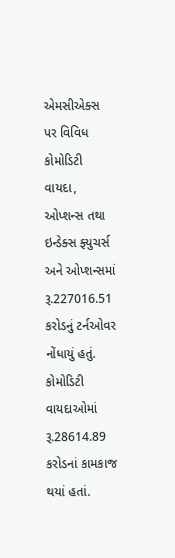એમસીએક્સ પર વિવિધ કોમોડિટી વાયદા, ઓપ્શન્સ તથા ઇન્ડેક્સ ફ્યુચર્સ અને ઓપ્શન્સમાં રૂ.227016.51 કરોડનું ટર્નઓવર નોંધાયું હતું. કોમોડિટી વાયદાઓમાં રૂ.28614.89 કરોડનાં કામકાજ થયાં હતાં.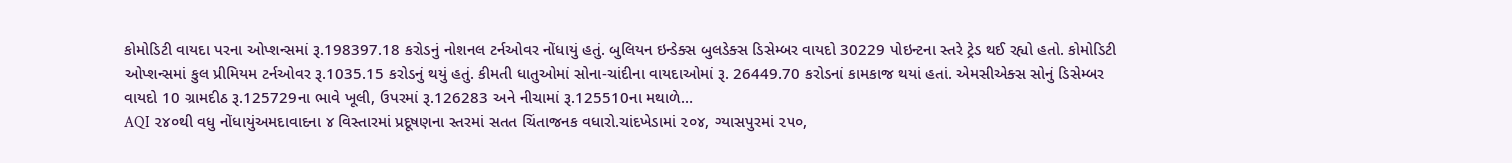કોમોડિટી વાયદા પરના ઓપ્શન્સમાં રૂ.198397.18 કરોડનું નોશનલ ટર્નઓવર નોંધાયું હતું. બુલિયન ઇન્ડેક્સ બુલડેક્સ ડિસેમ્બર વાયદો 30229 પોઇન્ટના સ્તરે ટ્રેડ થઈ રહ્યો હતો. કોમોડિટી ઓપ્શન્સમાં કુલ પ્રીમિયમ ટર્નઓવર રૂ.1035.15 કરોડનું થયું હતું. કીમતી ધાતુઓમાં સોના-ચાંદીના વાયદાઓમાં રૂ. 26449.70 કરોડનાં કામકાજ થયાં હતાં. એમસીએક્સ સોનું ડિસેમ્બર વાયદો 10 ગ્રામદીઠ રૂ.125729ના ભાવે ખૂલી, ઉપરમાં રૂ.126283 અને નીચામાં રૂ.125510ના મથાળે…
AQI ૨૪૦થી વધુ નોંધાયુંઅમદાવાદના ૪ વિસ્તારમાં પ્રદૂષણના સ્તરમાં સતત ચિંતાજનક વધારો.ચાંદખેડામાં ૨૦૪, ગ્યાસપુરમાં ૨૫૦,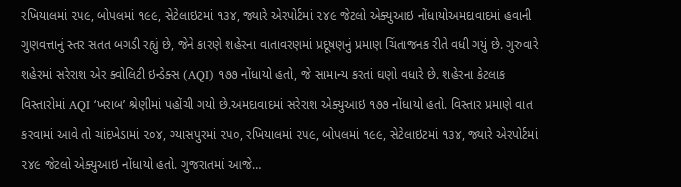રખિયાલમાં ૨૫૯, બોપલમાં ૧૯૯, સેટેલાઇટમાં ૧૩૪, જ્યારે એરપોર્ટમાં ૨૪૯ જેટલો એક્યુઆઇ નોંધાયોઅમદાવાદમાં હવાની ગુણવત્તાનું સ્તર સતત બગડી રહ્યું છે, જેને કારણે શહેરના વાતાવરણમાં પ્રદૂષણનું પ્રમાણ ચિંતાજનક રીતે વધી ગયું છે. ગુરુવારે શહેરમાં સરેરાશ એર ક્વોલિટી ઇન્ડેક્સ (AQI) ૧૭૭ નોંધાયો હતો, જે સામાન્ય કરતાં ઘણો વધારે છે. શહેરના કેટલાક વિસ્તારોમાં AQI ‘ખરાબ’ શ્રેણીમાં પહોંચી ગયો છે.અમદાવાદમાં સરેરાશ એક્યુઆઇ ૧૭૭ નોંધાયો હતો. વિસ્તાર પ્રમાણે વાત કરવામાં આવે તો ચાંદખેડામાં ૨૦૪, ગ્યાસપુરમાં ૨૫૦, રખિયાલમાં ૨૫૯, બોપલમાં ૧૯૯, સેટેલાઇટમાં ૧૩૪, જ્યારે એરપોર્ટમાં ૨૪૯ જેટલો એક્યુઆઇ નોંધાયો હતો. ગુજરાતમાં આજે…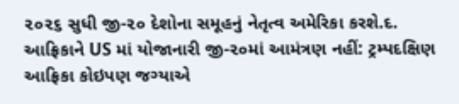૨૦૨૬ સુધી જી-૨૦ દેશોના સમૂહનું નેતૃત્વ અમેરિકા કરશે.દ. આફ્રિકાને US માં યોજાનારી જી-૨૦માં આમંત્રણ નહીં: ટ્રમ્પદક્ષિણ આફ્રિકા કોઇપણ જગ્યાએ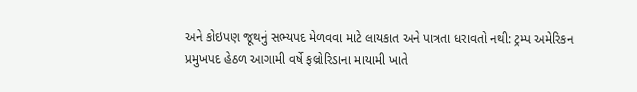અને કોઇપણ જૂથનું સભ્યપદ મેળવવા માટે લાયકાત અને પાત્રતા ધરાવતો નથી: ટ્રમ્પ અમેરિકન પ્રમુખપદ હેઠળ આગામી વર્ષે ફલ્રોરિડાના માયામી ખાતે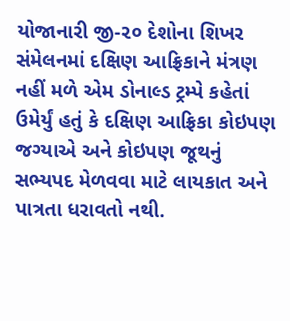યોજાનારી જી-૨૦ દેશોના શિખર સંમેલનમાં દક્ષિણ આફ્રિકાને મંત્રણ નહીં મળે એમ ડોનાલ્ડ ટ્રમ્પે કહેતાં ઉમેર્યું હતું કે દક્ષિણ આફ્રિકા કોઇપણ જગ્યાએ અને કોઇપણ જૂથનું સભ્યપદ મેળવવા માટે લાયકાત અને પાત્રતા ધરાવતો નથી.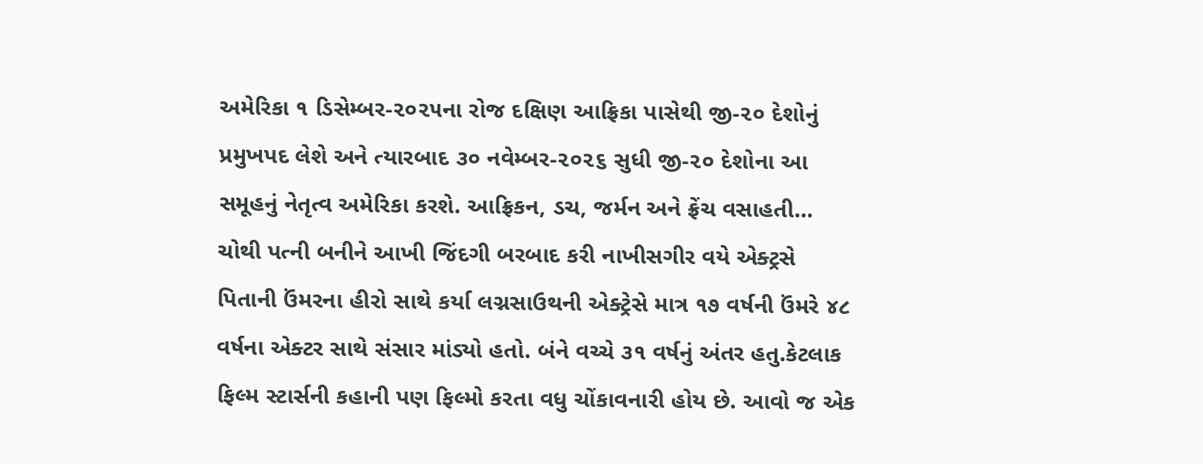અમેરિકા ૧ ડિસેમ્બર-૨૦૨૫ના રોજ દક્ષિણ આફ્રિકા પાસેથી જી-૨૦ દેશોનું પ્રમુખપદ લેશે અને ત્યારબાદ ૩૦ નવેમ્બર-૨૦૨૬ સુધી જી-૨૦ દેશોના આ સમૂહનું નેતૃત્વ અમેરિકા કરશે. આફ્રિકન, ડચ, જર્મન અને ફ્રેંચ વસાહતી…
ચોથી પત્ની બનીને આખી જિંદગી બરબાદ કરી નાખીસગીર વયે એક્ટ્રસે પિતાની ઉંમરના હીરો સાથે કર્યા લગ્નસાઉથની એક્ટ્રેસે માત્ર ૧૭ વર્ષની ઉંમરે ૪૮ વર્ષના એક્ટર સાથે સંસાર માંડ્યો હતો. બંને વચ્ચે ૩૧ વર્ષનું અંતર હતુ.કેટલાક ફિલ્મ સ્ટાર્સની કહાની પણ ફિલ્મો કરતા વધુ ચોંકાવનારી હોય છે. આવો જ એક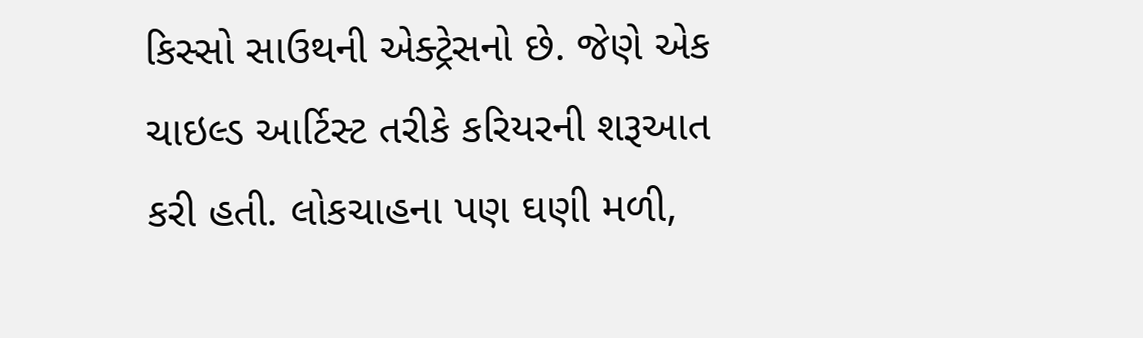કિસ્સો સાઉથની એક્ટ્રેસનો છે. જેણે એક ચાઇલ્ડ આર્ટિસ્ટ તરીકે કરિયરની શરૂઆત કરી હતી. લોકચાહના પણ ઘણી મળી,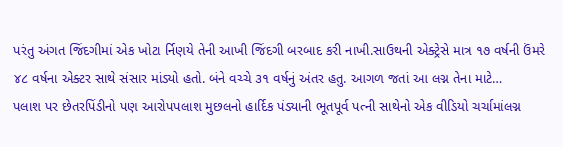પરંતુ અંગત જિંદગીમાં એક ખોટા ર્નિણયે તેની આખી જિંદગી બરબાદ કરી નાખી.સાઉથની એક્ટ્રેસે માત્ર ૧૭ વર્ષની ઉંમરે ૪૮ વર્ષના એક્ટર સાથે સંસાર માંડ્યો હતો. બંને વચ્ચે ૩૧ વર્ષનું અંતર હતુ. આગળ જતાં આ લગ્ન તેના માટે…
પલાશ પર છેતરપિંડીનો પણ આરોપપલાશ મુછલનો હાર્દિક પંડ્યાની ભૂતપૂર્વ પત્ની સાથેનો એક વીડિયો ચર્ચામાંલગ્ન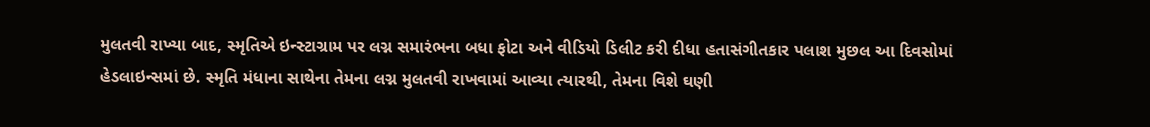મુલતવી રાખ્યા બાદ, સ્મૃતિએ ઇન્સ્ટાગ્રામ પર લગ્ન સમારંભના બધા ફોટા અને વીડિયો ડિલીટ કરી દીધા હતાસંગીતકાર પલાશ મુછલ આ દિવસોમાં હેડલાઇન્સમાં છે. સ્મૃતિ મંધાના સાથેના તેમના લગ્ન મુલતવી રાખવામાં આવ્યા ત્યારથી, તેમના વિશે ઘણી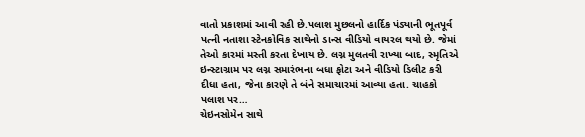વાતો પ્રકાશમાં આવી રહી છે.પલાશ મુછલનો હાર્દિક પંડ્યાની ભૂતપૂર્વ પત્ની નતાશા સ્ટેનકોવિક સાથેનો ડાન્સ વીડિયો વાયરલ થયો છે. જેમાં તેઓ કારમાં મસ્તી કરતા દેખાય છે. લગ્ન મુલતવી રાખ્યા બાદ, સ્મૃતિએ ઇન્સ્ટાગ્રામ પર લગ્ન સમારંભના બધા ફોટા અને વીડિયો ડિલીટ કરી દીધા હતા, જેના કારણે તે બંને સમાચારમાં આવ્યા હતા. ચાહકો પલાશ પર…
ચેઇનસોમેન સાથે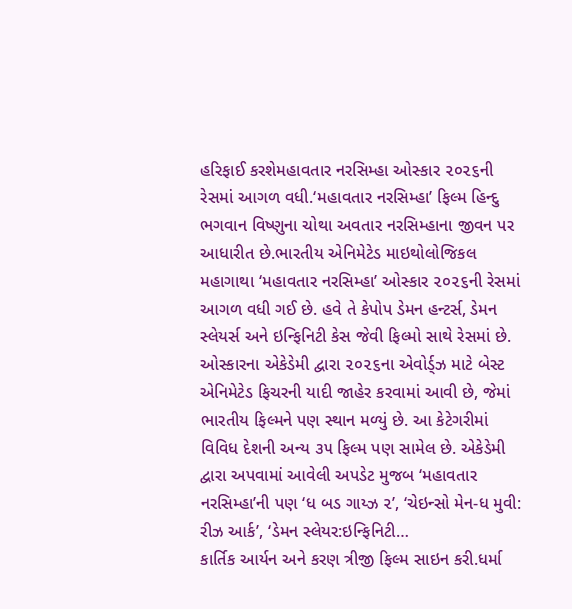હરિફાઈ કરશેમહાવતાર નરસિમ્હા ઓસ્કાર ૨૦૨૬ની રેસમાં આગળ વધી.‘મહાવતાર નરસિમ્હા’ ફિલ્મ હિન્દુ ભગવાન વિષ્ણુના ચોથા અવતાર નરસિમ્હાના જીવન પર આધારીત છે.ભારતીય એનિમેટેડ માઇથોલોજિકલ મહાગાથા ‘મહાવતાર નરસિમ્હા’ ઓસ્કાર ૨૦૨૬ની રેસમાં આગળ વધી ગઈ છે. હવે તે કેપોપ ડેમન હન્ટર્સ, ડેમન સ્લેયર્સ અને ઇન્ફિનિટી કેસ જેવી ફિલ્મો સાથે રેસમાં છે. ઓસ્કારના એકેડેમી દ્વારા ૨૦૨૬ના એવોર્ડ્ઝ માટે બેસ્ટ એનિમેટેડ ફિચરની યાદી જાહેર કરવામાં આવી છે, જેમાં ભારતીય ફિલ્મને પણ સ્થાન મળ્યું છે. આ કેટેગરીમાં વિવિધ દેશની અન્ય ૩૫ ફિલ્મ પણ સામેલ છે. એકેડેમી દ્વારા અપવામાં આવેલી અપડેટ મુજબ ‘મહાવતાર નરસિમ્હા’ની પણ ‘ધ બડ ગાય્ઝ ૨’, ‘ચેઇન્સો મેન-ધ મુવી: રીઝ આર્ક’, ‘ડેમન સ્લેયર:ઇન્ફિનિટી…
કાર્તિક આર્યન અને કરણ ત્રીજી ફિલ્મ સાઇન કરી.ધર્મા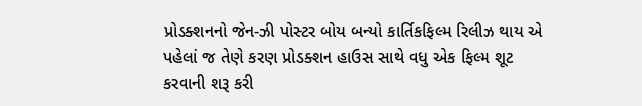પ્રોડક્શનનો જેન-ઝી પોસ્ટર બોય બન્યો કાર્તિકફિલ્મ રિલીઝ થાય એ પહેલાં જ તેણે કરણ પ્રોડક્શન હાઉસ સાથે વધુ એક ફિલ્મ શૂટ કરવાની શરૂ કરી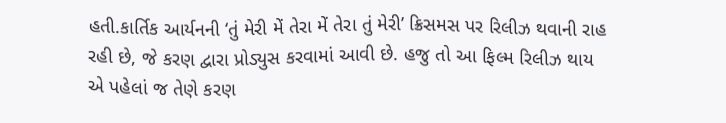હતી.કાર્તિક આર્યનની ‘તું મેરી મેં તેરા મેં તેરા તું મેરી’ ક્રિસમસ પર રિલીઝ થવાની રાહ રહી છે, જે કરણ દ્વારા પ્રોડ્યુસ કરવામાં આવી છે. હજુ તો આ ફિલ્મ રિલીઝ થાય એ પહેલાં જ તેણે કરણ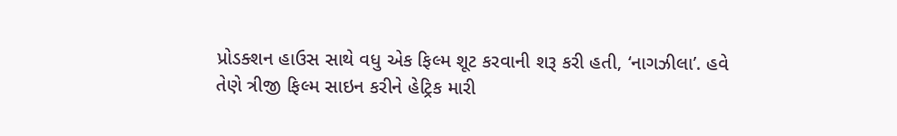પ્રોડક્શન હાઉસ સાથે વધુ એક ફિલ્મ શૂટ કરવાની શરૂ કરી હતી, ‘નાગઝીલા’. હવે તેણે ત્રીજી ફિલ્મ સાઇન કરીને હેટ્રિક મારી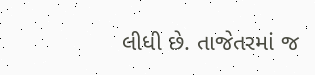લીધી છે. તાજેતરમાં જ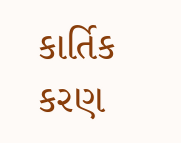કાર્તિક કરણ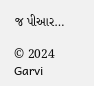જ પીઆર…

© 2024 Garvi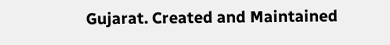Gujarat. Created and Maintained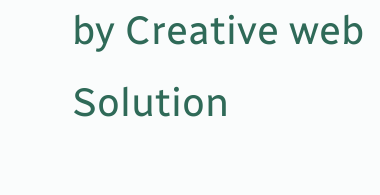by Creative web Solution